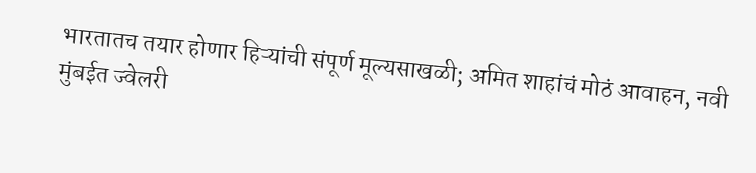भारतातच तयार होणार हिऱ्यांची संपूर्ण मूल्यसाखळी; अमित शाहांचं मोठं आवाहन, नवी मुंबईत ज्वेलरी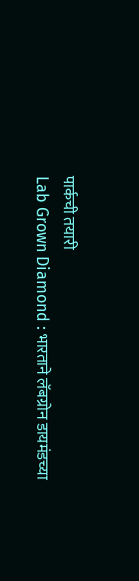पार्कची तयारी
Lab Grown Diamond : भारताने लॅबग्रोन डायमंडच्या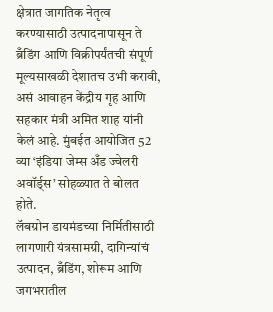क्षेत्रात जागतिक नेतृत्व करण्यासाठी उत्पादनापासून ते ब्रँडिंग आणि विक्रीपर्यंतची संपूर्ण मूल्यसाखळी देशातच उभी करावी, असं आवाहन केंद्रीय गृह आणि सहकार मंत्री अमित शाह यांनी केलं आहे. मुंबईत आयोजित 52 व्या ‘इंडिया जेम्स अँड ज्वेलरी अवॉर्ड्स’ सोहळ्यात ते बोलत होते.
लॅबग्रोन डायमंडच्या निर्मितीसाठी लागणारी यंत्रसामग्री, दागिन्यांचं उत्पादन, ब्रँडिंग, शोरूम आणि जगभरातील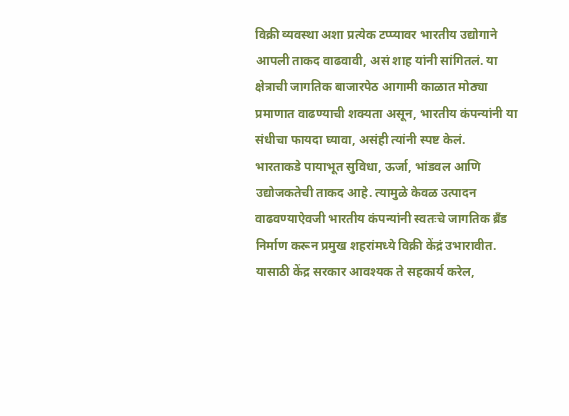विक्री व्यवस्था अशा प्रत्येक टप्प्यावर भारतीय उद्योगाने आपली ताकद वाढवावी, असं शाह यांनी सांगितलं. या क्षेत्राची जागतिक बाजारपेठ आगामी काळात मोठ्या प्रमाणात वाढण्याची शक्यता असून, भारतीय कंपन्यांनी या संधीचा फायदा घ्यावा, असंही त्यांनी स्पष्ट केलं.
भारताकडे पायाभूत सुविधा, ऊर्जा, भांडवल आणि उद्योजकतेची ताकद आहे. त्यामुळे केवळ उत्पादन वाढवण्याऐवजी भारतीय कंपन्यांनी स्वतःचे जागतिक ब्रँड निर्माण करून प्रमुख शहरांमध्ये विक्री केंद्रं उभारावीत. यासाठी केंद्र सरकार आवश्यक ते सहकार्य करेल,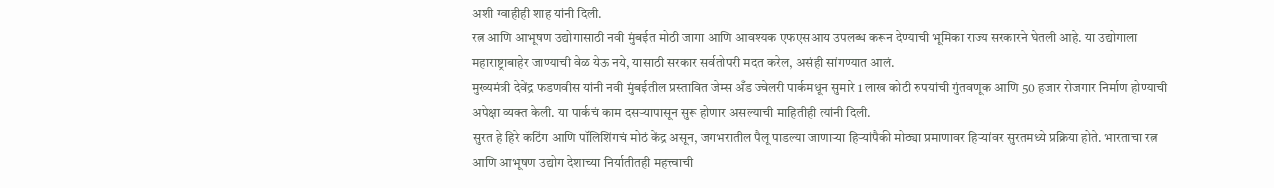अशी ग्वाहीही शाह यांनी दिली.
रत्न आणि आभूषण उद्योगासाठी नवी मुंबईत मोठी जागा आणि आवश्यक एफएसआय उपलब्ध करून देण्याची भूमिका राज्य सरकारने घेतली आहे. या उद्योगाला महाराष्ट्राबाहेर जाण्याची वेळ येऊ नये, यासाठी सरकार सर्वतोपरी मदत करेल, असंही सांगण्यात आलं.
मुख्यमंत्री देवेंद्र फडणवीस यांनी नवी मुंबईतील प्रस्तावित जेम्स अँड ज्वेलरी पार्कमधून सुमारे 1 लाख कोटी रुपयांची गुंतवणूक आणि 50 हजार रोजगार निर्माण होण्याची अपेक्षा व्यक्त केली. या पार्कचं काम दसऱ्यापासून सुरू होणार असल्याची माहितीही त्यांनी दिली.
सुरत हे हिरे कटिंग आणि पॉलिशिंगचं मोठं केंद्र असून, जगभरातील पैलू पाडल्या जाणाऱ्या हिऱ्यांपैकी मोठ्या प्रमाणावर हिऱ्यांवर सुरतमध्ये प्रक्रिया होते. भारताचा रत्न आणि आभूषण उद्योग देशाच्या निर्यातीतही महत्त्वाची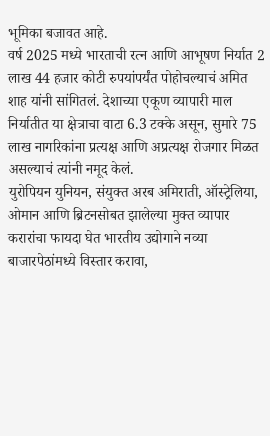भूमिका बजावत आहे.
वर्ष 2025 मध्ये भारताची रत्न आणि आभूषण निर्यात 2 लाख 44 हजार कोटी रुपयांपर्यंत पोहोचल्याचं अमित शाह यांनी सांगितलं. देशाच्या एकूण व्यापारी माल निर्यातीत या क्षेत्राचा वाटा 6.3 टक्के असून, सुमारे 75 लाख नागरिकांना प्रत्यक्ष आणि अप्रत्यक्ष रोजगार मिळत असल्याचं त्यांनी नमूद केलं.
युरोपियन युनियन, संयुक्त अरब अमिराती, ऑस्ट्रेलिया, ओमान आणि ब्रिटनसोबत झालेल्या मुक्त व्यापार करारांचा फायदा घेत भारतीय उद्योगाने नव्या बाजारपेठांमध्ये विस्तार करावा,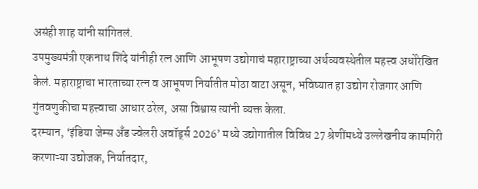असंही शाह यांनी सांगितलं.
उपमुख्यमंत्री एकनाथ शिंदे यांनीही रत्न आणि आभूषण उद्योगाचं महाराष्ट्राच्या अर्थव्यवस्थेतील महत्त्व अधोरेखित केलं. महाराष्ट्राचा भारताच्या रत्न व आभूषण निर्यातीत मोठा वाटा असून, भविष्यात हा उद्योग रोजगार आणि गुंतवणुकीचा महत्त्वाचा आधार ठरेल, असा विश्वास त्यांनी व्यक्त केला.
दरम्यान, ‘इंडिया जेम्स अँड ज्वेलरी अवॉर्ड्स 2026’ मध्ये उद्योगातील विविध 27 श्रेणींमध्ये उल्लेखनीय कामगिरी करणाऱ्या उद्योजक, निर्यातदार,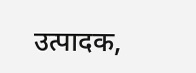उत्पादक,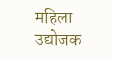महिला उद्योजक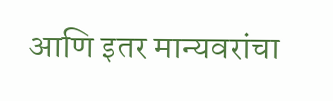आणि इतर मान्यवरांचा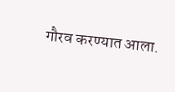गौरव करण्यात आला.